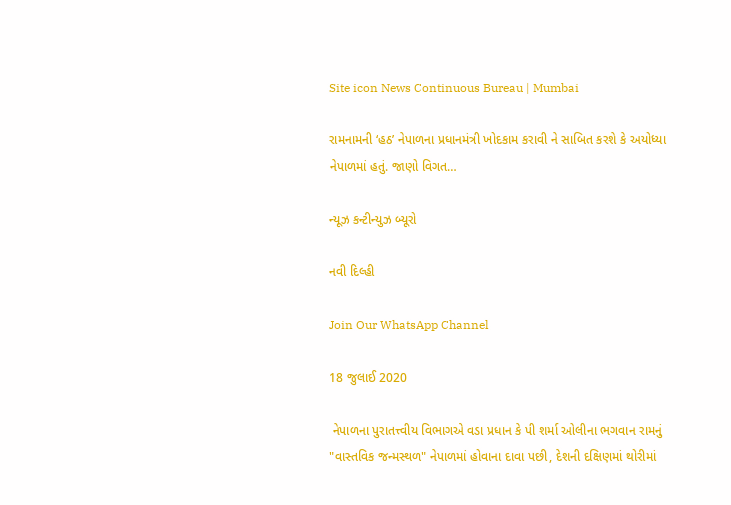Site icon News Continuous Bureau | Mumbai

રામનામની ‘હઠ’ નેપાળના પ્રધાનમંત્રી ખોદકામ કરાવી ને સાબિત કરશે કે અયોધ્યા નેપાળમાં હતું. જાણો વિગત…

ન્યૂઝ કન્ટીન્યુઝ બ્યૂરો

નવી દિલ્હી

Join Our WhatsApp Channel

18 જુલાઈ 2020

 નેપાળના પુરાતત્ત્વીય વિભાગએ વડા પ્રધાન કે પી શર્મા ઓલીના ભગવાન રામનું "વાસ્તવિક જન્મસ્થળ" નેપાળમાં હોવાના દાવા પછી, દેશની દક્ષિણમાં થોરીમાં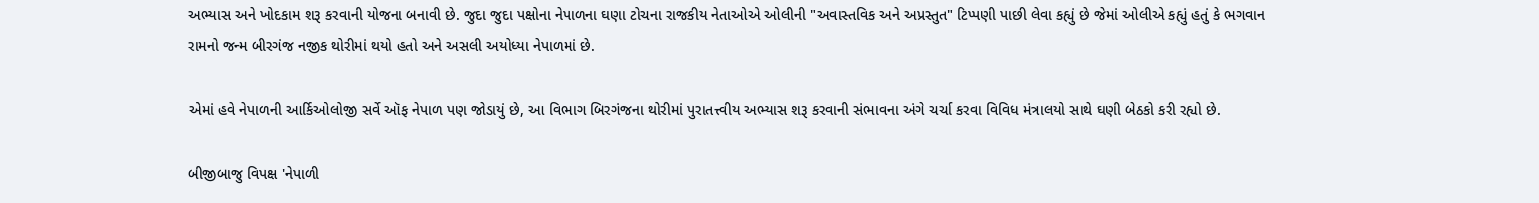અભ્યાસ અને ખોદકામ શરૂ કરવાની યોજના બનાવી છે. જુદા જુદા પક્ષોના નેપાળના ઘણા ટોચના રાજકીય નેતાઓએ ઓલીની "અવાસ્તવિક અને અપ્રસ્તુત" ટિપ્પણી પાછી લેવા કહ્યું છે જેમાં ઓલીએ કહ્યું હતું કે ભગવાન રામનો જન્મ બીરગંજ નજીક થોરીમાં થયો હતો અને અસલી અયોધ્યા નેપાળમાં છે.

એમાં હવે નેપાળની આર્કિઓલોજી સર્વે ઑફ નેપાળ પણ જોડાયું છે, આ વિભાગ બિરગંજના થોરીમાં પુરાતત્ત્વીય અભ્યાસ શરૂ કરવાની સંભાવના અંગે ચર્ચા કરવા વિવિધ મંત્રાલયો સાથે ઘણી બેઠકો કરી રહ્યો છે.

બીજીબાજુ વિપક્ષ 'નેપાળી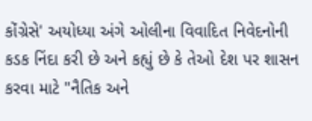કોંગ્રેસે' અયોધ્યા અંગે ઓલીના વિવાદિત નિવેદનોની કડક નિંદા કરી છે અને કહ્યું છે કે તેઓ દેશ પર શાસન કરવા માટે "નૈતિક અને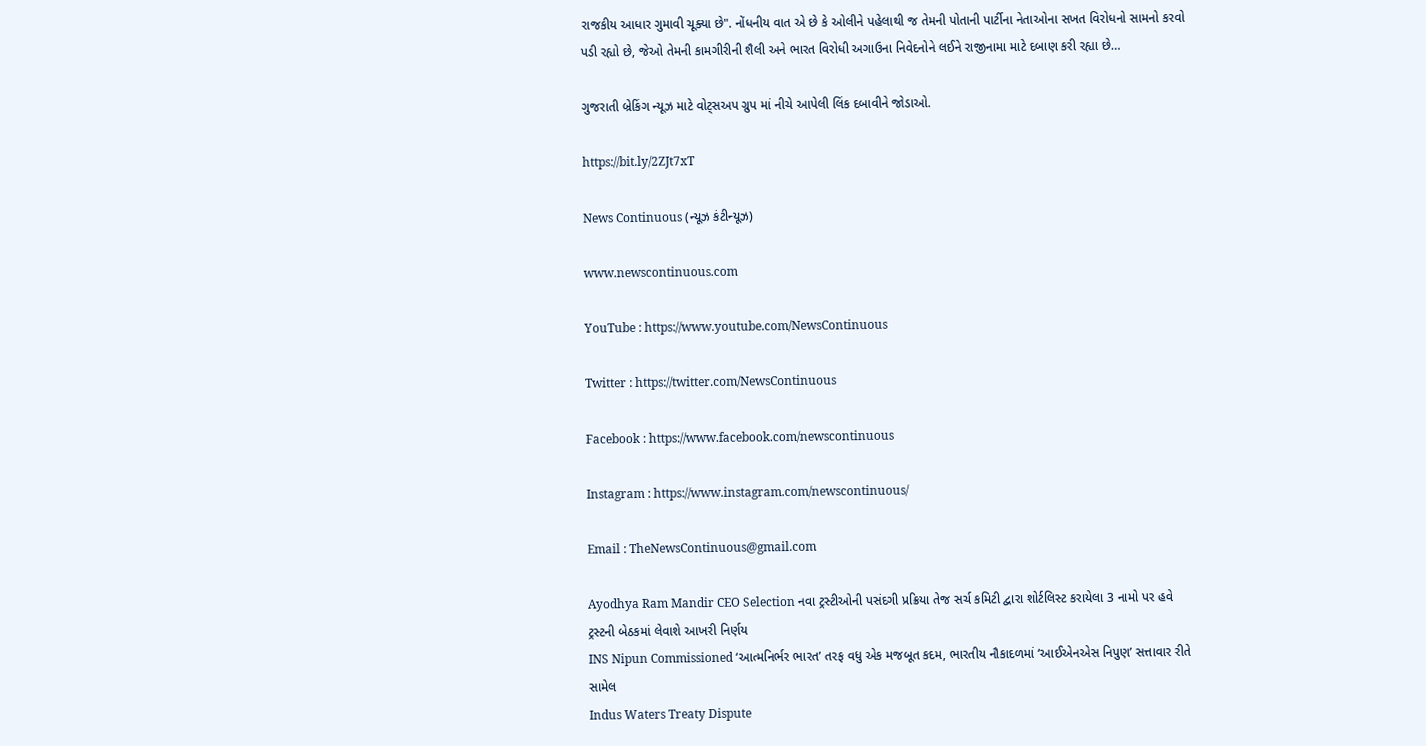રાજકીય આધાર ગુમાવી ચૂક્યા છે". નોંધનીય વાત એ છે કે ઓલીને પહેલાથી જ તેમની પોતાની પાર્ટીના નેતાઓના સખત વિરોધનો સામનો કરવો પડી રહ્યો છે, જેઓ તેમની કામગીરીની શૈલી અને ભારત વિરોધી અગાઉના નિવેદનોને લઈને રાજીનામા માટે દબાણ કરી રહ્યા છે…

ગુજરાતી બ્રેકિંગ ન્યૂઝ માટે વોટ્સઅપ ગ્રુપ માં નીચે આપેલી લિંક દબાવીને જોડાઓ.

https://bit.ly/2ZJt7xT

News Continuous (ન્યૂઝ કંટીન્યૂઝ)

www.newscontinuous.com

YouTube : https://www.youtube.com/NewsContinuous

Twitter : https://twitter.com/NewsContinuous

Facebook : https://www.facebook.com/newscontinuous

Instagram : https://www.instagram.com/newscontinuous/

Email : TheNewsContinuous@gmail.com

Ayodhya Ram Mandir CEO Selection નવા ટ્રસ્ટીઓની પસંદગી પ્રક્રિયા તેજ સર્ચ કમિટી દ્વારા શોર્ટલિસ્ટ કરાયેલા 3 નામો પર હવે ટ્રસ્ટની બેઠકમાં લેવાશે આખરી નિર્ણય
INS Nipun Commissioned ‘આત્મનિર્ભર ભારત’ તરફ વધુ એક મજબૂત કદમ, ભારતીય નૌકાદળમાં ‘આઈએનએસ નિપુણ’ સત્તાવાર રીતે સામેલ
Indus Waters Treaty Dispute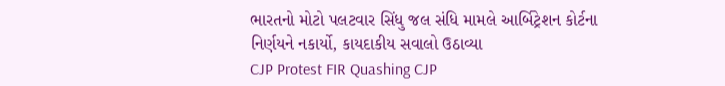ભારતનો મોટો પલટવાર સિંધુ જલ સંધિ મામલે આર્બિટ્રેશન કોર્ટના નિર્ણયને નકાર્યો, કાયદાકીય સવાલો ઉઠાવ્યા
CJP Protest FIR Quashing CJP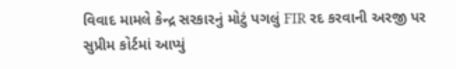વિવાદ મામલે કેન્દ્ર સરકારનું મોટું પગલું FIR રદ કરવાની અરજી પર સુપ્રીમ કોર્ટમાં આપ્યું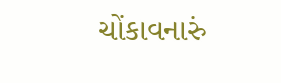ચોંકાવનારું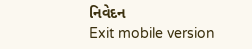નિવેદન
Exit mobile version